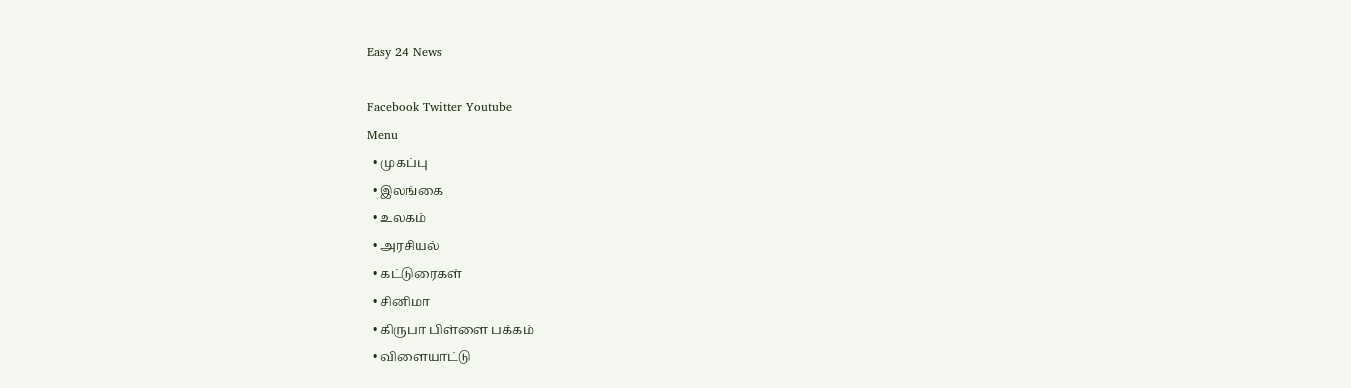Easy 24 News

Facebook Twitter Youtube
Menu
  • முகப்பு
  • இலங்கை
  • உலகம்
  • அரசியல்
  • கட்டுரைகள்
  • சினிமா
  • கிருபா பிள்ளை பக்கம்
  • விளையாட்டு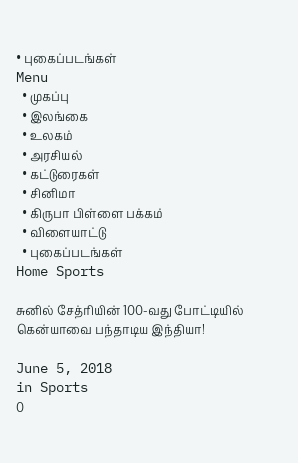• புகைப்படங்கள்
Menu
  • முகப்பு
  • இலங்கை
  • உலகம்
  • அரசியல்
  • கட்டுரைகள்
  • சினிமா
  • கிருபா பிள்ளை பக்கம்
  • விளையாட்டு
  • புகைப்படங்கள்
Home Sports

சுனில் சேத்ரியின் 100-வது போட்டியில் கென்யாவை பந்தாடிய இந்தியா!

June 5, 2018
in Sports
0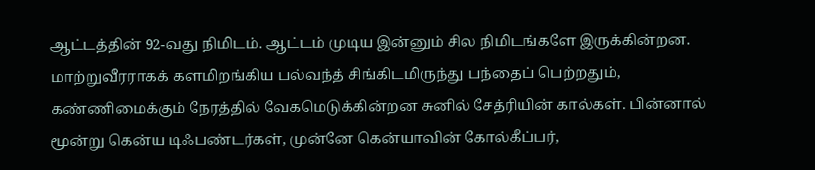ஆட்டத்தின் 92-வது நிமிடம். ஆட்டம் முடிய இன்னும் சில நிமிடங்களே இருக்கின்றன. மாற்றுவீரராகக் களமிறங்கிய பல்வந்த் சிங்கிடமிருந்து பந்தைப் பெற்றதும், கண்ணிமைக்கும் நேரத்தில் வேகமெடுக்கின்றன சுனில் சேத்ரியின் கால்கள். பின்னால் மூன்று கென்ய டிஃபண்டர்கள், முன்னே கென்யாவின் கோல்கீப்பர்,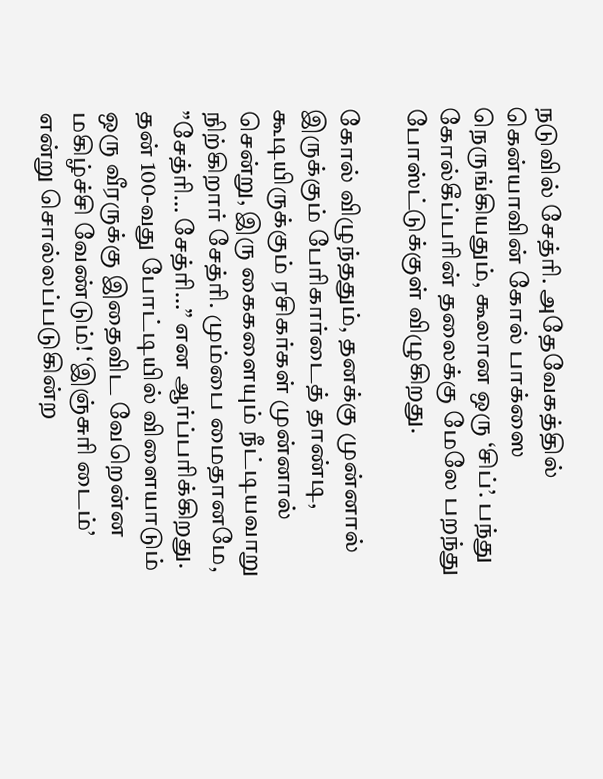நடுவில் சேத்ரி. அதேவேகத்தில் கென்யாவின் கோல் பாக்ஸை நெருங்கியதும், கூலான ஒரு ‘சிப்’. பந்து கோல்கீப்பரின் தலைக்கு மேலே பறந்து போஸ்ட்டுக்குள் விழுகிறது.

கோல் விழுந்ததும், தனக்கு முன்னால் இருக்கும் பேரிகார்டைத் தாண்டி, கூடியிருக்கும் ரசிகர்கள் முன்னால் சென்று, இரு கைகளையும் நீட்டியவாறு நிற்கிறார் சேத்ரி. மும்பை மைதானமே, ”சேத்ரி… சேத்ரி…” என ஆர்ப்பரிக்கிறது. தன் 100-வது போட்டியில் விளையாடும் ஒரு வீரருக்கு இதைவிட வேறென்ன மகிழ்ச்சி வேண்டும்! ‘இஞ்சுரி டைம்’ என்று சொல்லப்படுகின்ற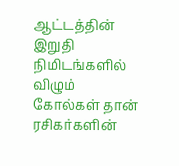ஆட்டத்தின் இறுதி நிமிடங்களில் விழும் கோல்கள் தான் ரசிகர்களின்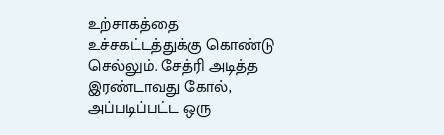உற்சாகத்தை உச்சகட்டத்துக்கு கொண்டு செல்லும். சேத்ரி அடித்த இரண்டாவது கோல், அப்படிப்பட்ட ஒரு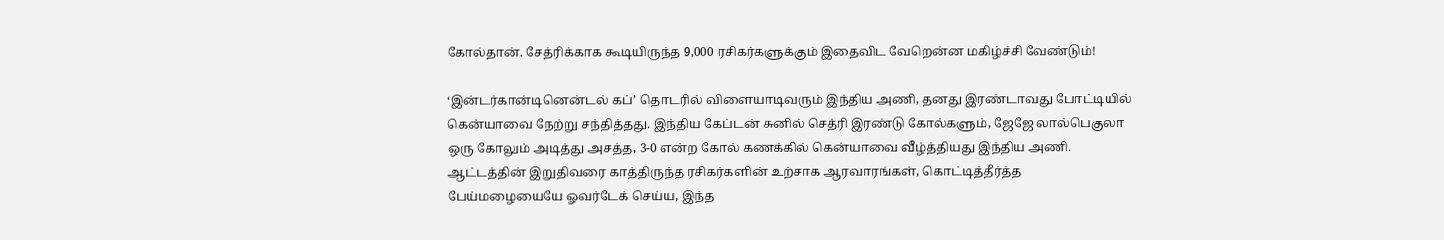கோல்தான். சேத்ரிக்காக கூடியிருந்த 9,000 ரசிகர்களுக்கும் இதைவிட வேறென்ன மகிழ்ச்சி வேண்டும்!

‘இன்டர்கான்டினென்டல் கப்’ தொடரில் விளையாடிவரும் இந்திய அணி, தனது இரண்டாவது போட்டியில் கென்யாவை நேற்று சந்தித்தது. இந்திய கேப்டன் சுனில் செத்ரி இரண்டு கோல்களும், ஜேஜே லால்பெகுலா ஒரு கோலும் அடித்து அசத்த, 3-0 என்ற கோல் கணக்கில் கென்யாவை வீழ்த்தியது இந்திய அணி. ஆட்டத்தின் இறுதிவரை காத்திருந்த ரசிகர்களின் உற்சாக ஆரவாரங்கள், கொட்டித்தீர்த்த பேய்மழையையே ஓவர்டேக் செய்ய, இந்த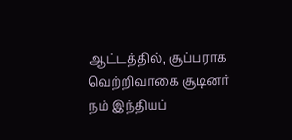ஆட்டத்தில், சூப்பராக வெற்றிவாகை சூடினர் நம் இந்தியப்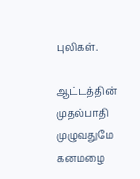புலிகள்.

ஆட்டத்தின் முதல்பாதி முழுவதுமே கனமழை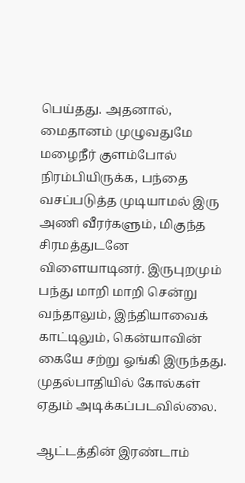பெய்தது. அதனால், மைதானம் முழுவதுமே மழைநீர் குளம்போல் நிரம்பியிருக்க, பந்தை வசப்படுத்த முடியாமல் இரு அணி வீரர்களும், மிகுந்த சிரமத்துடனே விளையாடினர். இருபுறமும் பந்து மாறி மாறி சென்று வந்தாலும், இந்தியாவைக் காட்டிலும், கென்யாவின் கையே சற்று ஓங்கி இருந்தது. முதல்பாதியில் கோல்கள் ஏதும் அடிக்கப்படவில்லை.

ஆட்டத்தின் இரண்டாம்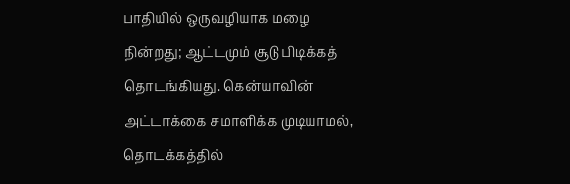பாதியில் ஒருவழியாக மழை நின்றது; ஆட்டமும் சூடு பிடிக்கத் தொடங்கியது. கென்யாவின் அட்டாக்கை சமாளிக்க முடியாமல், தொடக்கத்தில்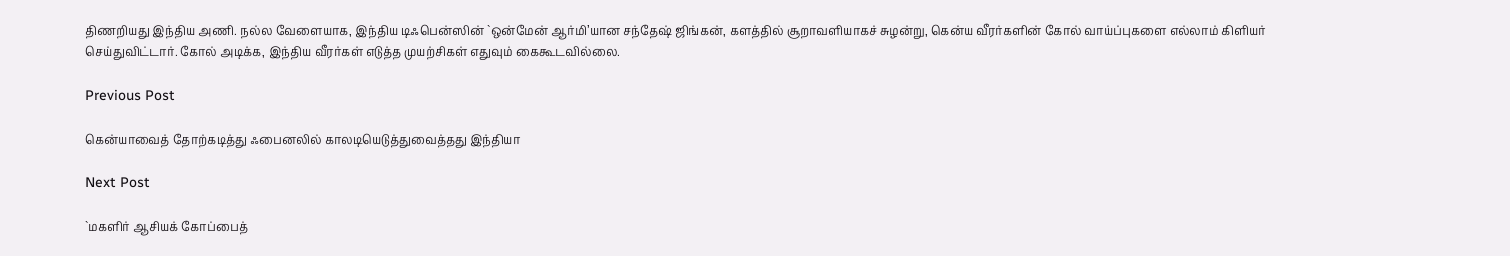திணறியது இந்திய அணி. நல்ல வேளையாக, இந்திய டிஃபென்ஸின் `ஒன்மேன் ஆர்மி’யான சந்தேஷ் ஜிங்கன், களத்தில் சூறாவளியாகச் சுழன்று, கென்ய வீரர்களின் கோல் வாய்ப்புகளை எல்லாம் கிளியர் செய்துவிட்டார். கோல் அடிக்க, இந்திய வீரர்கள் எடுத்த முயற்சிகள் எதுவும் கைகூடவில்லை.

Previous Post

கென்யாவைத் தோற்கடித்து ஃபைனலில் காலடியெடுத்துவைத்தது இந்தியா

Next Post

`மகளிர் ஆசியக் கோப்பைத்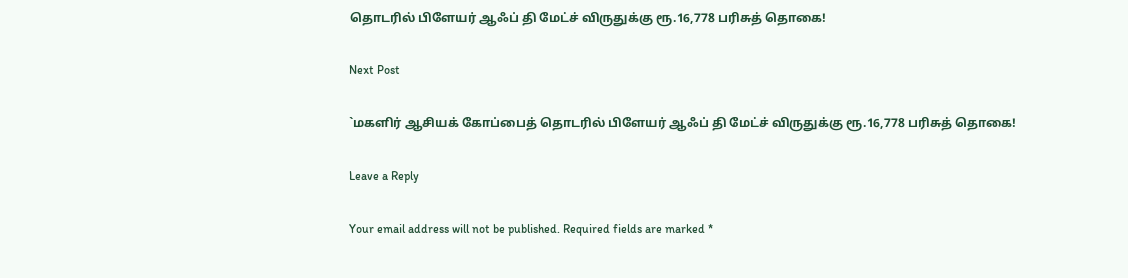தொடரில் பிளேயர் ஆஃப் தி மேட்ச் விருதுக்கு ரூ.16,778 பரிசுத் தொகை!

Next Post

`மகளிர் ஆசியக் கோப்பைத் தொடரில் பிளேயர் ஆஃப் தி மேட்ச் விருதுக்கு ரூ.16,778 பரிசுத் தொகை!

Leave a Reply

Your email address will not be published. Required fields are marked *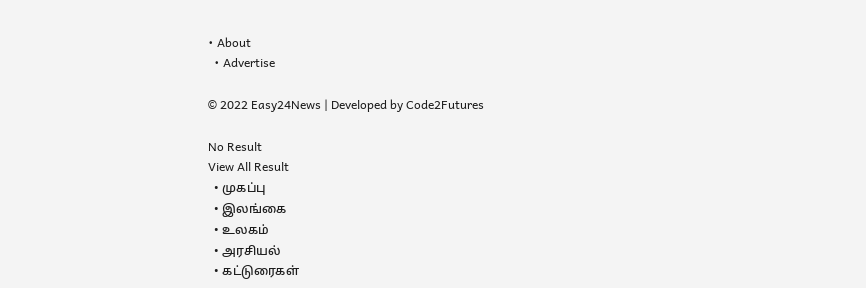• About
  • Advertise

© 2022 Easy24News | Developed by Code2Futures

No Result
View All Result
  • முகப்பு
  • இலங்கை
  • உலகம்
  • அரசியல்
  • கட்டுரைகள்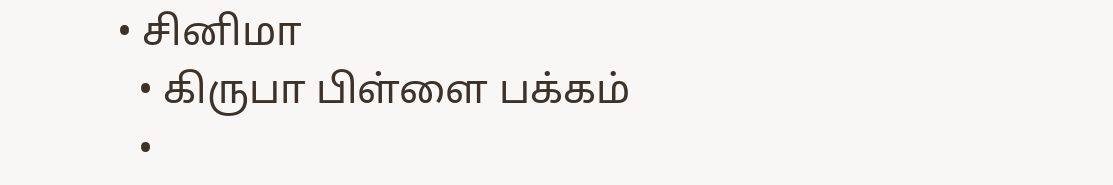• சினிமா
  • கிருபா பிள்ளை பக்கம்
  •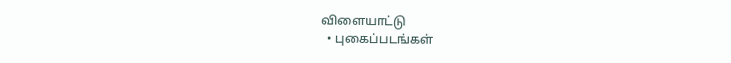விளையாட்டு
  • புகைப்படங்கள்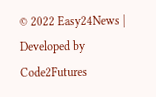© 2022 Easy24News | Developed by Code2Futures